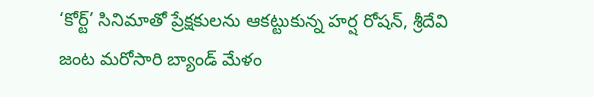‘కోర్ట్’ సినిమాతో ప్రేక్షకులను ఆకట్టుకున్న హర్ష రోషన్, శ్రీదేవి జంట మరోసారి బ్యాండ్ మేళం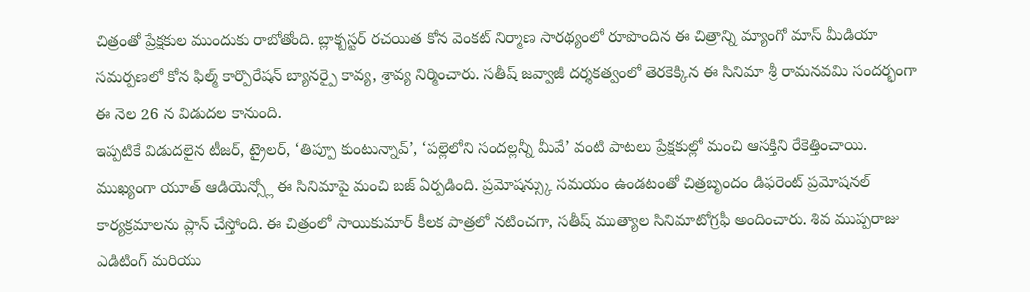చిత్రంతో ప్రేక్షకుల ముందుకు రాబోతోంది. బ్లాక్బస్టర్ రచయిత కోన వెంకట్ నిర్మాణ సారథ్యంలో రూపొందిన ఈ చిత్రాన్ని మ్యాంగో మాస్ మీడియా సమర్పణలో కోన ఫిల్మ్ కార్పొరేషన్ బ్యానర్పై కావ్య, శ్రావ్య నిర్మించారు. సతీష్ జవ్వాజీ దర్శకత్వంలో తెరకెక్కిన ఈ సినిమా శ్రీ రామనవమి సందర్భంగా ఈ నెల 26 న విడుదల కానుంది.
ఇప్పటికే విడుదలైన టీజర్, ట్రైలర్, ‘తిప్పూ కుంటున్నావ్’, ‘పల్లెలోని సందల్లన్నీ మీవే’ వంటి పాటలు ప్రేక్షకుల్లో మంచి ఆసక్తిని రేకెత్తించాయి. ముఖ్యంగా యూత్ ఆడియెన్స్లో ఈ సినిమాపై మంచి బజ్ ఏర్పడింది. ప్రమోషన్స్కు సమయం ఉండటంతో చిత్రబృందం డిఫరెంట్ ప్రమోషనల్ కార్యక్రమాలను ప్లాన్ చేస్తోంది. ఈ చిత్రంలో సాయికుమార్ కీలక పాత్రలో నటించగా, సతీష్ ముత్యాల సినిమాటోగ్రఫీ అందించారు. శివ ముప్పరాజు ఎడిటింగ్ మరియు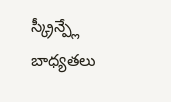స్క్రీన్ప్లే బాధ్యతలు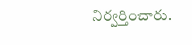నిర్వర్తించారు.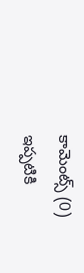కామెంట్స్ (0)
ఇప్పటికి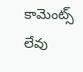కామెంట్స్ లేవు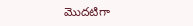మొదటిగా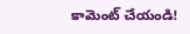కామెంట్ చేయండి!